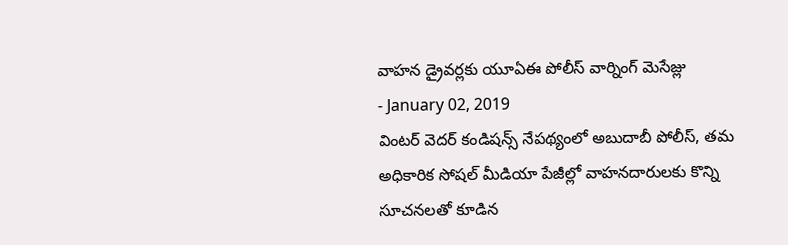వాహన డ్రైవర్లకు యూఏఈ పోలీస్ వార్నింగ్ మెసేజ్లు
- January 02, 2019
వింటర్ వెదర్ కండిషన్స్ నేపథ్యంలో అబుదాబీ పోలీస్, తమ అధికారిక సోషల్ మీడియా పేజీల్లో వాహనదారులకు కొన్ని సూచనలతో కూడిన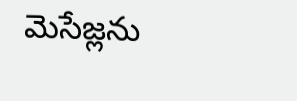మెసేజ్లను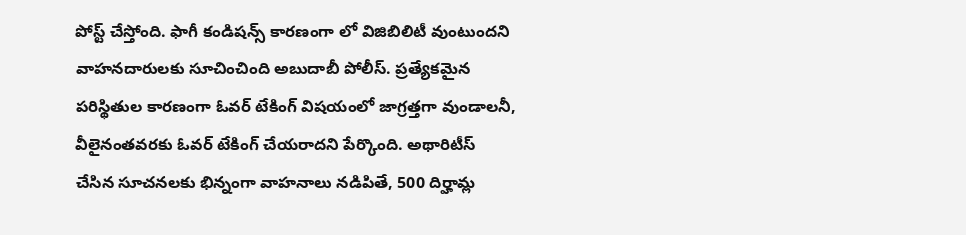పోస్ట్ చేస్తోంది. ఫాగీ కండిషన్స్ కారణంగా లో విజిబిలిటీ వుంటుందని వాహనదారులకు సూచించింది అబుదాబీ పోలీస్. ప్రత్యేకమైన పరిస్థితుల కారణంగా ఓవర్ టేకింగ్ విషయంలో జాగ్రత్తగా వుండాలనీ, వీలైనంతవరకు ఓవర్ టేకింగ్ చేయరాదని పేర్కొంది. అథారిటీస్ చేసిన సూచనలకు భిన్నంగా వాహనాలు నడిపితే, 500 దిర్హామ్ల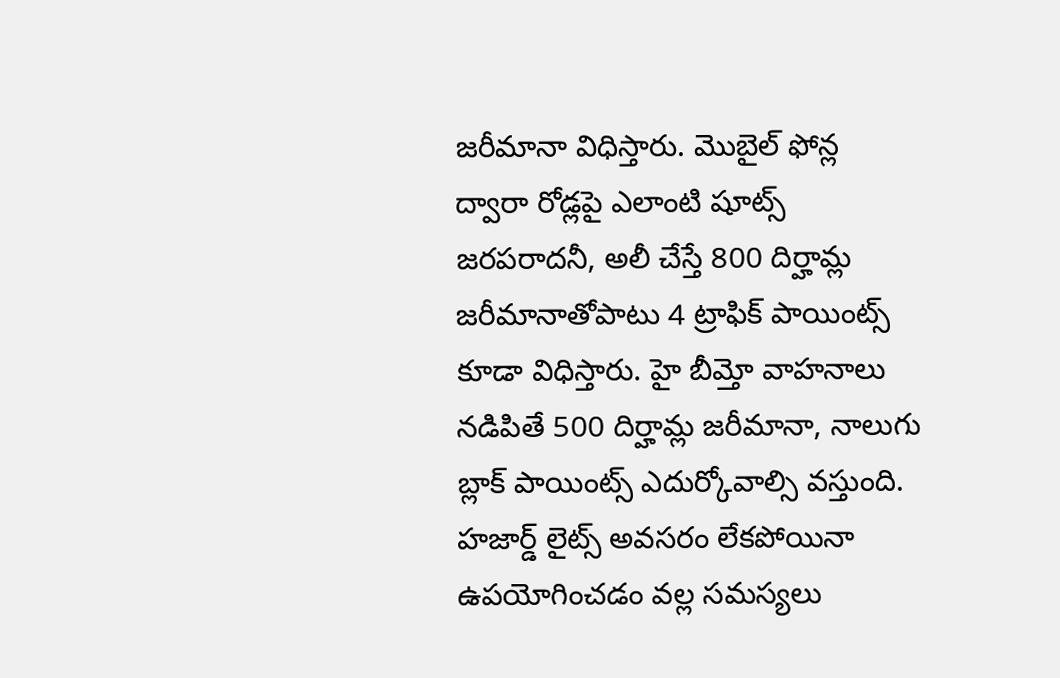జరీమానా విధిస్తారు. మొబైల్ ఫోన్ల ద్వారా రోడ్లపై ఎలాంటి షూట్స్ జరపరాదనీ, అలీ చేస్తే 800 దిర్హామ్ల జరీమానాతోపాటు 4 ట్రాఫిక్ పాయింట్స్ కూడా విధిస్తారు. హై బీమ్తో వాహనాలు నడిపితే 500 దిర్హామ్ల జరీమానా, నాలుగు బ్లాక్ పాయింట్స్ ఎదుర్కోవాల్సి వస్తుంది. హజార్డ్ లైట్స్ అవసరం లేకపోయినా ఉపయోగించడం వల్ల సమస్యలు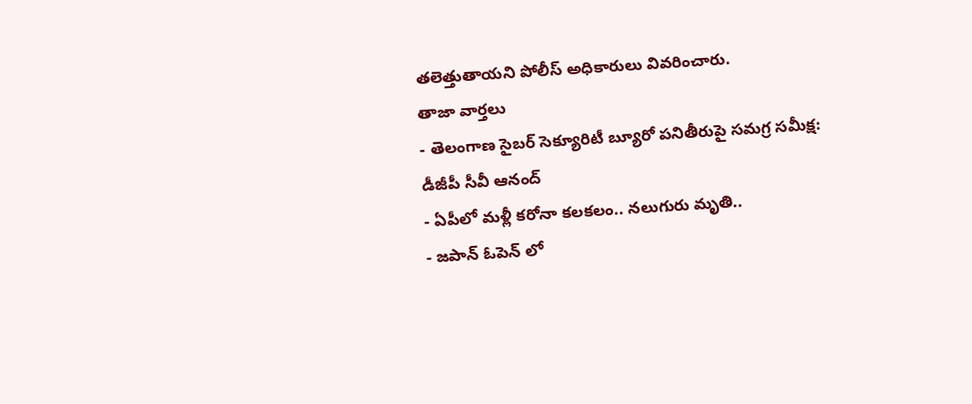తలెత్తుతాయని పోలీస్ అధికారులు వివరించారు.
తాజా వార్తలు
- తెలంగాణ సైబర్ సెక్యూరిటీ బ్యూరో పనితీరుపై సమగ్ర సమీక్ష: డీజీపీ సీవీ ఆనంద్
- ఏపీలో మళ్లీ కరోనా కలకలం.. నలుగురు మృతి..
- జపాన్ ఓపెన్ లో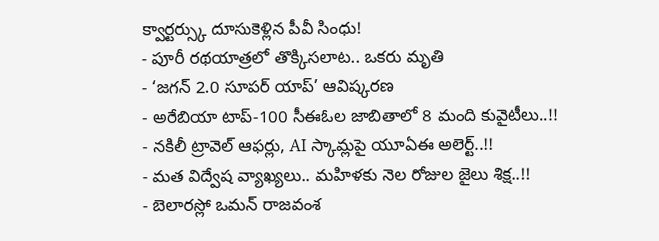క్వార్టర్స్కు దూసుకెళ్లిన పీవీ సింధు!
- పూరీ రథయాత్రలో తొక్కిసలాట.. ఒకరు మృతి
- ‘జగన్ 2.0 సూపర్ యాప్’ ఆవిష్కరణ
- అరేబియా టాప్-100 సీఈఓల జాబితాలో 8 మంది కువైటీలు..!!
- నకిలీ ట్రావెల్ ఆఫర్లు, AI స్కామ్లపై యూఏఈ అలెర్ట్..!!
- మత విద్వేష వ్యాఖ్యలు.. మహిళకు నెల రోజుల జైలు శిక్ష..!!
- బెలారస్లో ఒమన్ రాజవంశ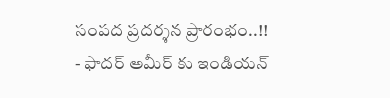సంపద ప్రదర్శన ప్రారంభం..!!
- ఫాదర్ అమీర్ కు ఇండియన్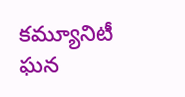కమ్యూనిటీ ఘన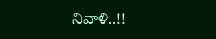నివాళి..!!